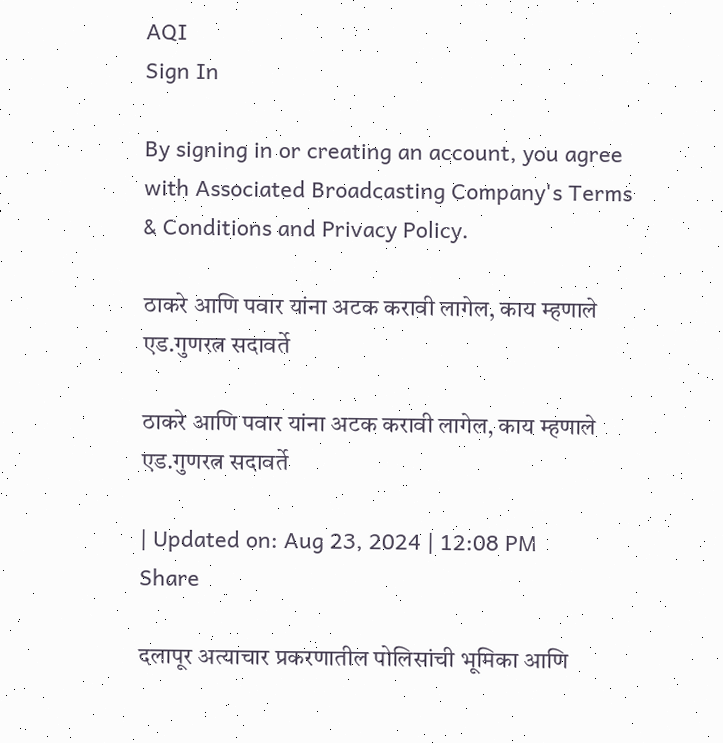AQI
Sign In

By signing in or creating an account, you agree with Associated Broadcasting Company's Terms & Conditions and Privacy Policy.

ठाकरे आणि पवार यांना अटक करावी लागेल, काय म्हणाले एड.गुणरत्न सदावर्ते

ठाकरे आणि पवार यांना अटक करावी लागेल, काय म्हणाले एड.गुणरत्न सदावर्ते

| Updated on: Aug 23, 2024 | 12:08 PM
Share

दलापूर अत्याचार प्रकरणातील पोलिसांची भूमिका आणि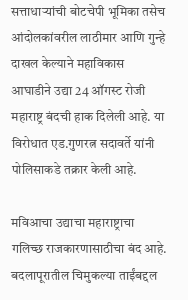सत्ताधाऱ्यांची बोटचेपी भूमिका तसेच आंदोलकांवरील लाठीमार आणि गुन्हे दाखल केल्याने महाविकास आघाडीने उद्या 24 ऑगस्ट रोजी महाराष्ट्र बंदची हाक दिलेली आहे. या विरोधात एड.गुणरत्न सदावर्ते यांनी पोलिसाकडे तक्रार केली आहे.

मविआचा उद्याचा महाराष्ट्राचा गलिच्छ राजकारणासाठीचा बंद आहे. बदलापूरातील चिमुकल्या ताईंबद्दल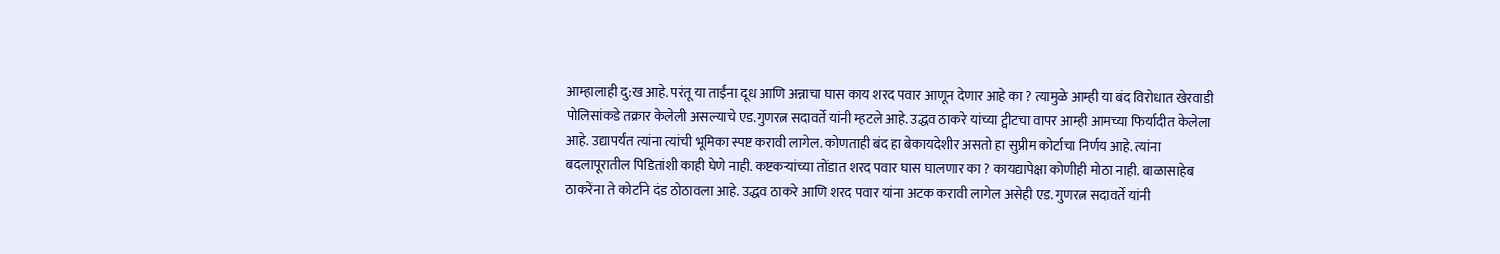आम्हालाही दु:ख आहे. परंतू या ताईंना दूध आणि अन्नाचा घास काय शरद पवार आणून देणार आहे का ? त्यामुळे आम्ही या बंद विरोधात खेरवाडी पोलिसांकडे तक्रार केलेली असल्याचे एड.गुणरत्न सदावर्ते यांनी म्हटले आहे. उद्धव ठाकरे यांच्या ट्वीटचा वापर आम्ही आमच्या फिर्यादीत केलेला आहे. उद्यापर्यंत त्यांना त्यांची भूमिका स्पष्ट करावी लागेल. कोणताही बंद हा बेकायदेशीर असतो हा सुप्रीम कोर्टाचा निर्णय आहे. त्यांना बदलापूरातील पिडितांशी काही घेणे नाही. कष्टकऱ्यांच्या तोंडात शरद पवार घास घालणार का ? कायद्यापेक्षा कोणीही मोठा नाही. बाळासाहेब ठाकरेंना ते कोर्टाने दंड ठोठावला आहे. उद्धव ठाकरे आणि शरद पवार यांना अटक करावी लागेल असेही एड. गुणरत्न सदावर्ते यांनी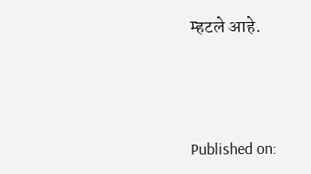म्हटले आहे.



Published on: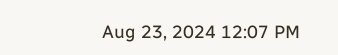Aug 23, 2024 12:07 PM